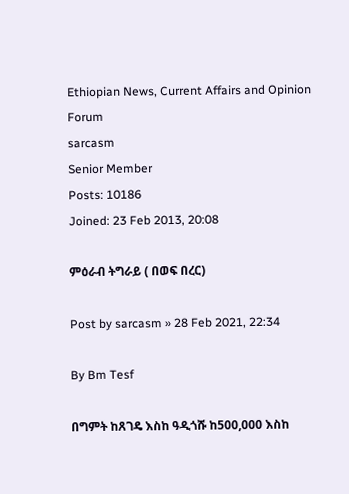Ethiopian News, Current Affairs and Opinion Forum
sarcasm
Senior Member
Posts: 10186
Joined: 23 Feb 2013, 20:08

ምዕራብ ትግራይ ( በወፍ በረር)

Post by sarcasm » 28 Feb 2021, 22:34

By Bm Tesf

በግምት ከጸገዴ እስከ ዓዲጎሹ ከ500,000 እስከ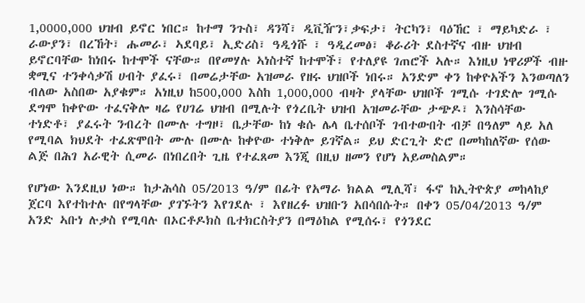1,0000,000 ህዝብ ይኖር ነበር። ከተማ ንጉስ፣ ዳንሻ፣ ዲቪዥን፣ቃፍታ፣ ትርካን፣ ባዕኸር ፣ ማይካድራ ፣ ራውያን፣ በረኸት፣ ሑመራ፣ ኣደባይ፣ ኢድሪስ፣ ዓዲጎሹ ፣ ዓዲረመፅ፣ ቆራሪት ደስተኛና ብዙ ህዝብ ይኖርባቸው ከነበሩ ከተሞች ናቸው። በየመሃሉ ኣነስተኛ ከተሞች፣ የተለያዩ ገጠሮች ኣሉ። እነዚህ ነዋሪዎች ብዙ ቋሚና ተንቀሳቃሽ ሀብት ያፈሩ፣ በመሬታቸው አዝመራ የዘሩ ህዝቦች ነበሩ። አንድም ቀን ከቀዮአችን እንወጣለን ብለው አስበው አያቁም። አነዚህ ከ500,000 እስከ 1,000,000 ብዛት ያላቸው ህዝቦች ገሚሱ ተገድሎ ገሚሱ ደግሞ ከቀዮው ተፈናቅሎ ዛሬ የሀገሬ ህዝብ በሚሉት የጎረቤት ህዝብ አዝመራቸው ታጭዶ፣ እንስሳቸው ተነድቶ፣ ያፈሩት ንብረት በሙሉ ተግዞ፣ ቤታቸው ከነ ቁሱ ሌላ ቤተሰቦች ገብተውበት ብቻ በዓለም ላይ አለ የሚባል ክህደት ተፈጽሞበት ሙሉ በሙሉ ከቀዮው ተነቅሎ ይገኛል። ይህ ድርጊት ድሮ በመካከለኛው የሰው ልጅ በሕገ አራዊት ሲመራ በነበረበት ጊዜ የተፈጸመ እንጂ በዚህ ዘመን የሆነ አይመስልም።

የሆነው እንደዚህ ነው። ከታሕሳስ 05/2013 ዓ/ም በፊት የአማራ ክልል ሚሊሻ፣ ፋኖ ከኢትዮጵያ መከላከያ ጀርባ እየተከተሉ በየግላቸው ያገኙትን እየገደሉ ፣ እየዘረፉ ህዝቡን አበሳበሱት። በቀን 05/04/2013 ዓ/ም አንድ ኣቡነ ሉቃስ የሚባሉ በኦርቶዶክስ ቤተክርስትያን በማዕከል የሚሰሩ፣ የጎንደር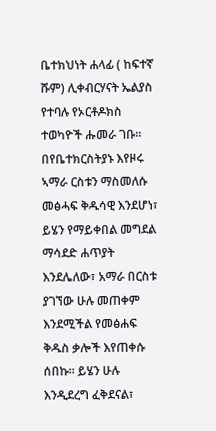ቤተክህነት ሐላፊ ( ከፍተኛ ሹም) ሊቀብርሃናት ኤልያስ የተባሉ የኦርቶዶክስ ተወካዮች ሑመራ ገቡ። በየቤተክርስትያኑ እየዞሩ ኣማራ ርስቱን ማስመለሱ መፅሓፍ ቅዱሳዊ እንደሆነ፣ ይሄን የማይቀበል መግደል ማሳደድ ሐጥያት እንደሌለው፣ አማራ በርስቱ ያገኘው ሁሉ መጠቀም እንደሚችል የመፅሐፍ ቅዱስ ቃሎች እየጠቀሱ ሰበኩ። ይሄን ሁሉ እንዲደረግ ፈቅደናል፣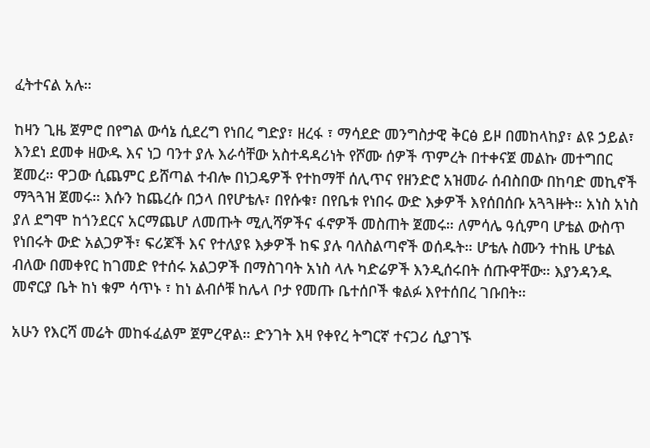ፈትተናል አሉ።

ከዛን ጊዜ ጀምሮ በየግል ውሳኔ ሲደረግ የነበረ ግድያ፣ ዘረፋ ፣ ማሳደድ መንግስታዊ ቅርፅ ይዞ በመከላከያ፣ ልዩ ኃይል፣ እንደነ ደመቀ ዘውዱ እና ነጋ ባንተ ያሉ እራሳቸው አስተዳዳሪነት የሾሙ ሰዎች ጥምረት በተቀናጀ መልኩ መተግበር ጀመረ። ዋጋው ሲጨምር ይሸጣል ተብሎ በነጋዴዎች የተከማቸ ሰሊጥና የዘንድሮ አዝመራ ሰብስበው በከባድ መኪኖች ማጓጓዝ ጀመሩ። እሱን ከጨረሱ በኃላ በየሆቴሉ፣ በየሱቁ፣ በየቤቱ የነበሩ ውድ እቃዎች እየሰበሰቡ አጓጓዙት። አነስ አነስ ያለ ደግሞ ከጎንደርና አርማጨሆ ለመጡት ሚሊሻዎችና ፋኖዎች መስጠት ጀመሩ። ለምሳሌ ዓሲምባ ሆቴል ውስጥ የነበሩት ውድ አልጋዎች፣ ፍሪጆች እና የተለያዩ እቃዎች ከፍ ያሉ ባለስልጣኖች ወሰዱት። ሆቴሉ ስሙን ተከዜ ሆቴል ብለው በመቀየር ከገመድ የተሰሩ አልጋዎች በማስገባት አነስ ላሉ ካድሬዎች እንዲሰሩበት ሰጡዋቸው። እያንዳንዱ መኖርያ ቤት ከነ ቁም ሳጥኑ ፣ ከነ ልብሶቹ ከሌላ ቦታ የመጡ ቤተሰቦች ቁልፉ እየተሰበረ ገቡበት።

አሁን የእርሻ መሬት መከፋፈልም ጀምረዋል። ድንገት እዛ የቀየረ ትግርኛ ተናጋሪ ሲያገኙ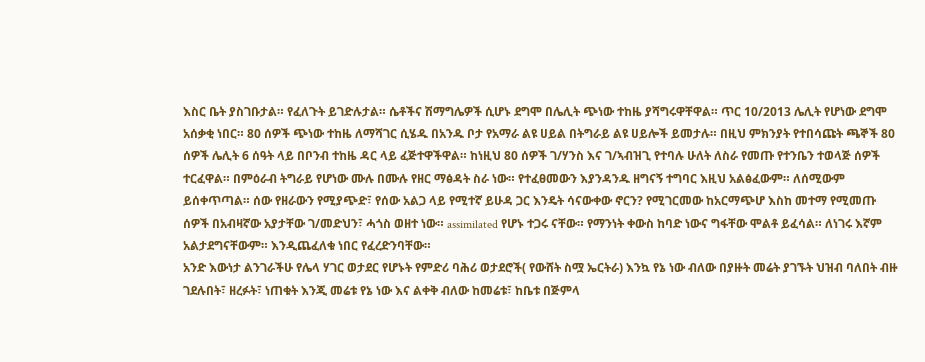እስር ቤት ያስገቡታል። የፈለጉት ይገድሉታል። ሴቶችና ሽማግሌዎች ሲሆኑ ደግሞ በሌሊት ጭነው ተከዜ ያሻግሩዋቸዋል። ጥር 10/2013 ሌሊት የሆነው ደግሞ አሰቃቂ ነበር። 80 ሰዎች ጭነው ተከዜ ለማሻገር ሲሄዱ በአንዱ ቦታ የአማራ ልዩ ሀይል በትግራይ ልዩ ሀይሎች ይመታሉ። በዚህ ምክንያት የተበሳጩት ጫኞች 80 ሰዎች ሌሊት 6 ሰዓት ላይ በቦንብ ተከዜ ዳር ላይ ፈጅተዋችዋል። ከነዚህ 80 ሰዎች ገ/ሃንስ እና ገ/ኣብዝጊ የተባሉ ሁለት ለስራ የመጡ የተንቤን ተወላጅ ሰዎች ተርፈዋል። በምዕራብ ትግራይ የሆነው ሙሉ በሙሉ የዘር ማፅዳት ስራ ነው። የተፈፀመውን እያንዳንዱ ዘግናኝ ተግባር እዚህ አልፅፈውም። ለሰሚውም ይሰቀጥጣል። ሰው የዘራውን የሚያጭድ፣ የሰው አልጋ ላይ የሚተኛ ይሁዳ ጋር እንዴት ሳናውቀው ኖርን? የሚገርመው ከአርማጭሆ እስከ መተማ የሚመጡ ሰዎች በአብዛኛው አያታቸው ገ/መድህን፣ ሓጎስ ወዘተ ነው። assimilated የሆኑ ተጋሩ ናቸው። የማንነት ቀውስ ከባድ ነውና ግፋቸው ሞልቶ ይፈሳል። ለነገሩ እኛም አልታደግናቸውም። እንዲጨፈለቁ ነበር የፈረድንባቸው።
አንድ እውነታ ልንገራችሁ የሌላ ሃገር ወታደር የሆኑት የምድሪ ባሕሪ ወታደሮች( የውሸት ስሟ ኤርትራ) እንኳ የኔ ነው ብለው በያዙት መሬት ያገኙት ህዝብ ባለበት ብዙ ገደሉበት፣ ዘረፉት፣ ነጠቁት እንጂ መሬቱ የኔ ነው እና ልቀቅ ብለው ከመሬቱ፣ ከቤቱ በጅምላ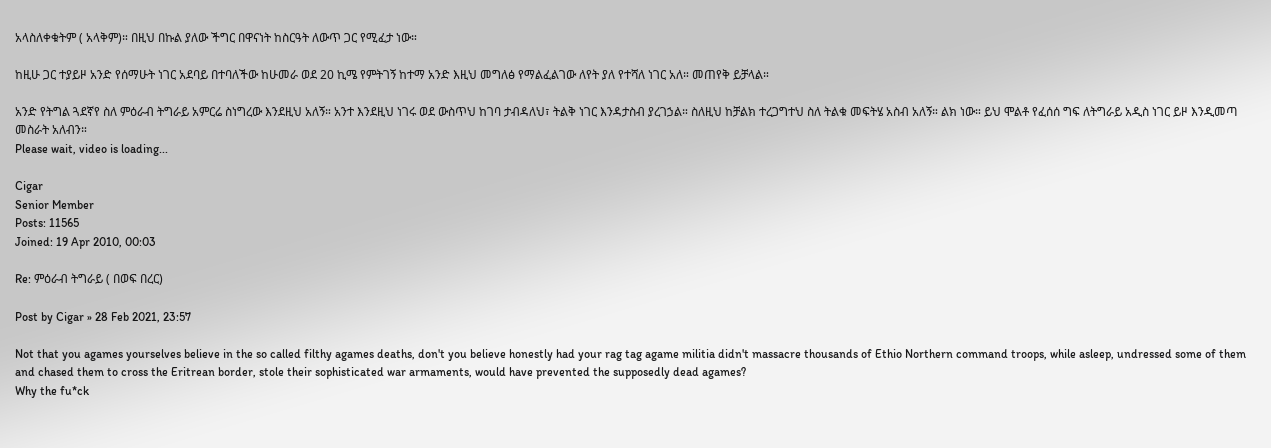አላስለቀቁትም ( አላቅም)። በዚህ በኩል ያለው ችግር በዋናነት ከስርዓት ለውጥ ጋር የሚፈታ ነው።

ከዚሁ ጋር ተያይዞ አንድ የሰማሁት ነገር አደባይ በተባለችው ከሁመራ ወደ 20 ኪሜ የምትገኝ ከተማ አንድ እዚህ መግለፅ የማልፈልገው ለየት ያለ የተሻለ ነገር አለ። መጠየቅ ይቻላል።

አንድ የትግል ጓደኛየ ስለ ምዕራብ ትግራይ አምርሬ ስነግረው እንደዚህ አለኝ። አንተ እንደዚህ ነገሩ ወደ ውስጥህ ከገባ ታብዳለህ፣ ትልቅ ነገር እንዳታስብ ያረገኃል። ስለዚህ ከቻልክ ተረጋግተህ ስለ ትልቁ መፍትሄ አስብ አለኝ። ልክ ነው። ይህ ሞልቶ የፈሰሰ ግፍ ለትግራይ አዲስ ነገር ይዞ እንዲመጣ መስራት አለብን።
Please wait, video is loading...

Cigar
Senior Member
Posts: 11565
Joined: 19 Apr 2010, 00:03

Re: ምዕራብ ትግራይ ( በወፍ በረር)

Post by Cigar » 28 Feb 2021, 23:57

Not that you agames yourselves believe in the so called filthy agames deaths, don't you believe honestly had your rag tag agame militia didn't massacre thousands of Ethio Northern command troops, while asleep, undressed some of them and chased them to cross the Eritrean border, stole their sophisticated war armaments, would have prevented the supposedly dead agames?
Why the fu*ck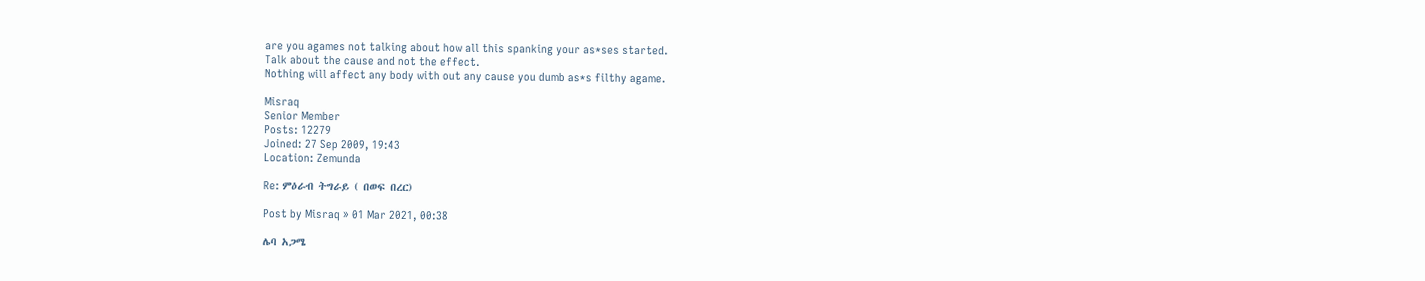are you agames not talking about how all this spanking your as*ses started.
Talk about the cause and not the effect.
Nothing will affect any body with out any cause you dumb as*s filthy agame.

Misraq
Senior Member
Posts: 12279
Joined: 27 Sep 2009, 19:43
Location: Zemunda

Re: ምዕራብ ትግራይ ( በወፍ በረር)

Post by Misraq » 01 Mar 2021, 00:38

ሌባ አጋሜ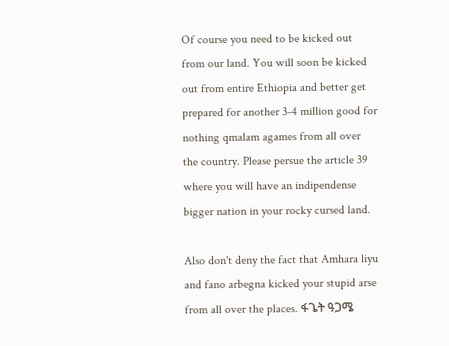Of course you need to be kicked out from our land. You will soon be kicked out from entire Ethiopia and better get prepared for another 3-4 million good for nothing qmalam agames from all over the country. Please persue the article 39 where you will have an indipendense bigger nation in your rocky cursed land.

Also don't deny the fact that Amhara liyu and fano arbegna kicked your stupid arse from all over the places. ፋጌት ዓጋሜ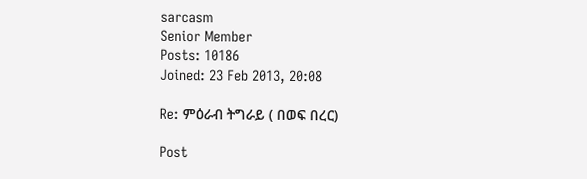sarcasm
Senior Member
Posts: 10186
Joined: 23 Feb 2013, 20:08

Re: ምዕራብ ትግራይ ( በወፍ በረር)

Post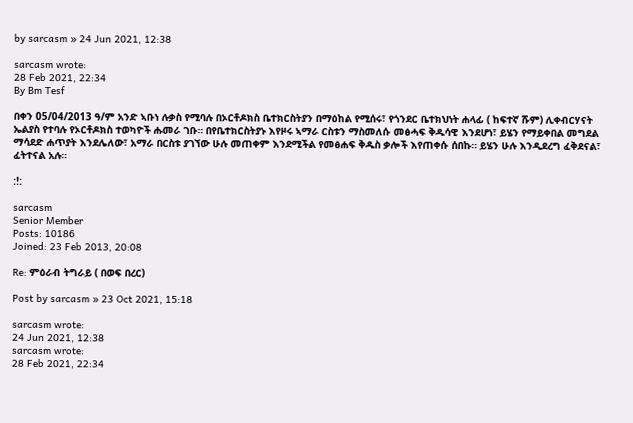by sarcasm » 24 Jun 2021, 12:38

sarcasm wrote:
28 Feb 2021, 22:34
By Bm Tesf

በቀን 05/04/2013 ዓ/ም አንድ ኣቡነ ሉቃስ የሚባሉ በኦርቶዶክስ ቤተክርስትያን በማዕከል የሚሰሩ፣ የጎንደር ቤተክህነት ሐላፊ ( ከፍተኛ ሹም) ሊቀብርሃናት ኤልያስ የተባሉ የኦርቶዶክስ ተወካዮች ሑመራ ገቡ። በየቤተክርስትያኑ እየዞሩ ኣማራ ርስቱን ማስመለሱ መፅሓፍ ቅዱሳዊ እንደሆነ፣ ይሄን የማይቀበል መግደል ማሳደድ ሐጥያት እንደሌለው፣ አማራ በርስቱ ያገኘው ሁሉ መጠቀም እንደሚችል የመፅሐፍ ቅዱስ ቃሎች እየጠቀሱ ሰበኩ። ይሄን ሁሉ እንዲደረግ ፈቅደናል፣ ፈትተናል አሉ።

:!:

sarcasm
Senior Member
Posts: 10186
Joined: 23 Feb 2013, 20:08

Re: ምዕራብ ትግራይ ( በወፍ በረር)

Post by sarcasm » 23 Oct 2021, 15:18

sarcasm wrote:
24 Jun 2021, 12:38
sarcasm wrote:
28 Feb 2021, 22:34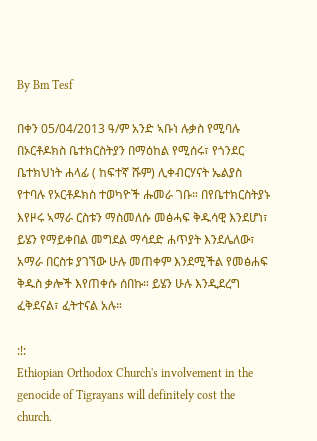By Bm Tesf

በቀን 05/04/2013 ዓ/ም አንድ ኣቡነ ሉቃስ የሚባሉ በኦርቶዶክስ ቤተክርስትያን በማዕከል የሚሰሩ፣ የጎንደር ቤተክህነት ሐላፊ ( ከፍተኛ ሹም) ሊቀብርሃናት ኤልያስ የተባሉ የኦርቶዶክስ ተወካዮች ሑመራ ገቡ። በየቤተክርስትያኑ እየዞሩ ኣማራ ርስቱን ማስመለሱ መፅሓፍ ቅዱሳዊ እንደሆነ፣ ይሄን የማይቀበል መግደል ማሳደድ ሐጥያት እንደሌለው፣ አማራ በርስቱ ያገኘው ሁሉ መጠቀም እንደሚችል የመፅሐፍ ቅዱስ ቃሎች እየጠቀሱ ሰበኩ። ይሄን ሁሉ እንዲደረግ ፈቅደናል፣ ፈትተናል አሉ።

:!:
Ethiopian Orthodox Church's involvement in the genocide of Tigrayans will definitely cost the church.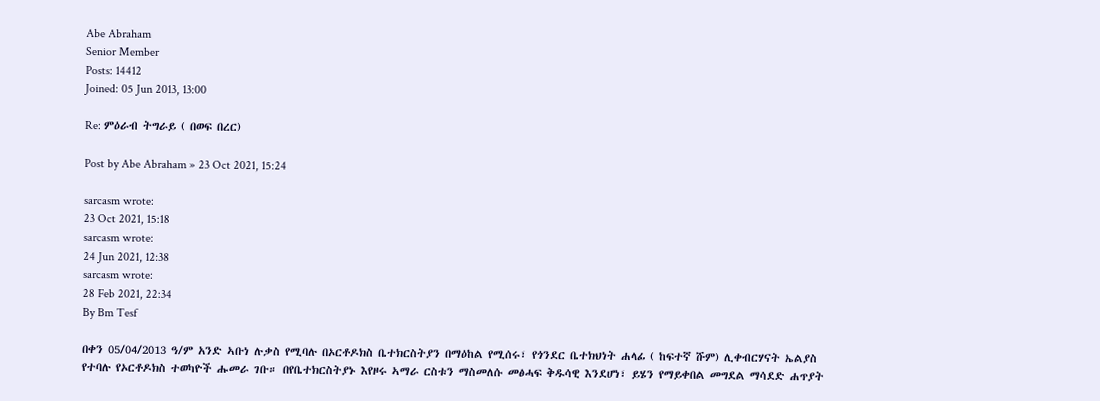Abe Abraham
Senior Member
Posts: 14412
Joined: 05 Jun 2013, 13:00

Re: ምዕራብ ትግራይ ( በወፍ በረር)

Post by Abe Abraham » 23 Oct 2021, 15:24

sarcasm wrote:
23 Oct 2021, 15:18
sarcasm wrote:
24 Jun 2021, 12:38
sarcasm wrote:
28 Feb 2021, 22:34
By Bm Tesf

በቀን 05/04/2013 ዓ/ም አንድ ኣቡነ ሉቃስ የሚባሉ በኦርቶዶክስ ቤተክርስትያን በማዕከል የሚሰሩ፣ የጎንደር ቤተክህነት ሐላፊ ( ከፍተኛ ሹም) ሊቀብርሃናት ኤልያስ የተባሉ የኦርቶዶክስ ተወካዮች ሑመራ ገቡ። በየቤተክርስትያኑ እየዞሩ ኣማራ ርስቱን ማስመለሱ መፅሓፍ ቅዱሳዊ እንደሆነ፣ ይሄን የማይቀበል መግደል ማሳደድ ሐጥያት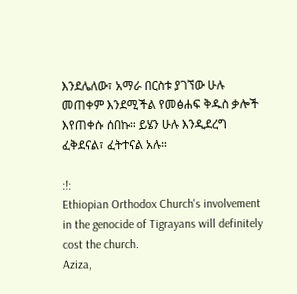እንደሌለው፣ አማራ በርስቱ ያገኘው ሁሉ መጠቀም እንደሚችል የመፅሐፍ ቅዱስ ቃሎች እየጠቀሱ ሰበኩ። ይሄን ሁሉ እንዲደረግ ፈቅደናል፣ ፈትተናል አሉ።

:!:
Ethiopian Orthodox Church's involvement in the genocide of Tigrayans will definitely cost the church.
Aziza,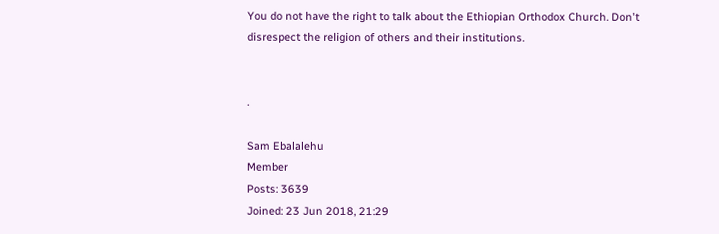You do not have the right to talk about the Ethiopian Orthodox Church. Don't disrespect the religion of others and their institutions.


.

Sam Ebalalehu
Member
Posts: 3639
Joined: 23 Jun 2018, 21:29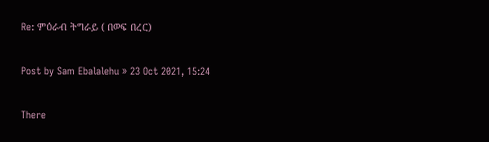Re: ምዕራብ ትግራይ ( በወፍ በረር)

Post by Sam Ebalalehu » 23 Oct 2021, 15:24

There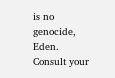is no genocide, Eden. Consult your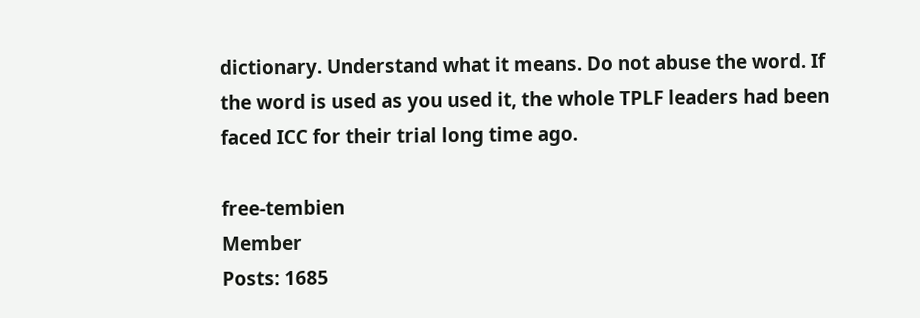dictionary. Understand what it means. Do not abuse the word. If the word is used as you used it, the whole TPLF leaders had been faced ICC for their trial long time ago.

free-tembien
Member
Posts: 1685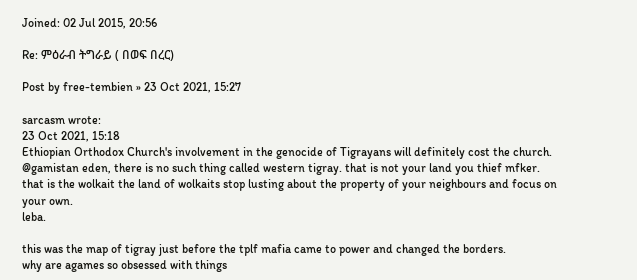Joined: 02 Jul 2015, 20:56

Re: ምዕራብ ትግራይ ( በወፍ በረር)

Post by free-tembien » 23 Oct 2021, 15:27

sarcasm wrote:
23 Oct 2021, 15:18
Ethiopian Orthodox Church's involvement in the genocide of Tigrayans will definitely cost the church.
@gamistan eden, there is no such thing called western tigray. that is not your land you thief mfker.
that is the wolkait the land of wolkaits stop lusting about the property of your neighbours and focus on your own.
leba.

this was the map of tigray just before the tplf mafia came to power and changed the borders.
why are agames so obsessed with things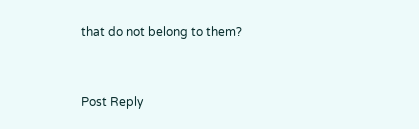that do not belong to them?


Post Reply